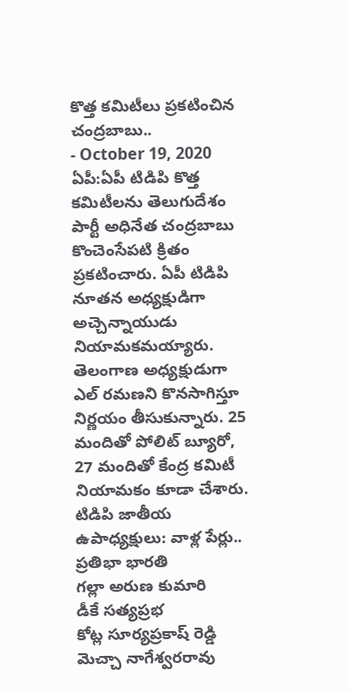కొత్త కమిటీలు ప్రకటించిన చంద్రబాబు..
- October 19, 2020
ఏపీ:ఏపీ టిడిపి కొత్త కమిటీలను తెలుగుదేశం పార్టీ అధినేత చంద్రబాబు కొంచెంసేపటి క్రితం ప్రకటించారు. ఏపీ టిడిపి నూతన అధ్యక్షుడిగా అచ్చెన్నాయుడు నియామకమయ్యారు. తెలంగాణ అధ్యక్షుడుగా ఎల్ రమణని కొనసాగిస్తూ నిర్ణయం తీసుకున్నారు. 25 మందితో పోలిట్ బ్యూరో, 27 మందితో కేంద్ర కమిటీ నియామకం కూడా చేశారు.
టిడిపి జాతీయ ఉపాధ్యక్షులు: వాళ్ల పేర్లు..
ప్రతిభా భారతి
గల్లా అరుణ కుమారి
డీకే సత్యప్రభ
కోట్ల సూర్యప్రకాష్ రెడ్డి
మెచ్చా నాగేశ్వరరావు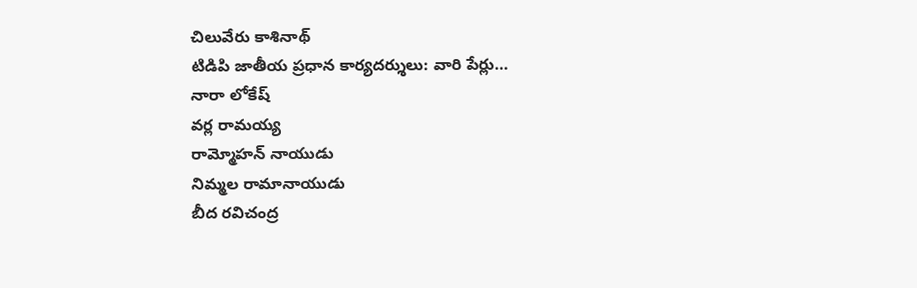చిలువేరు కాశినాథ్
టిడిపి జాతీయ ప్రధాన కార్యదర్శులు: వారి పేర్లు…
నారా లోకేష్
వర్ల రామయ్య
రామ్మోహన్ నాయుడు
నిమ్మల రామానాయుడు
బీద రవిచంద్ర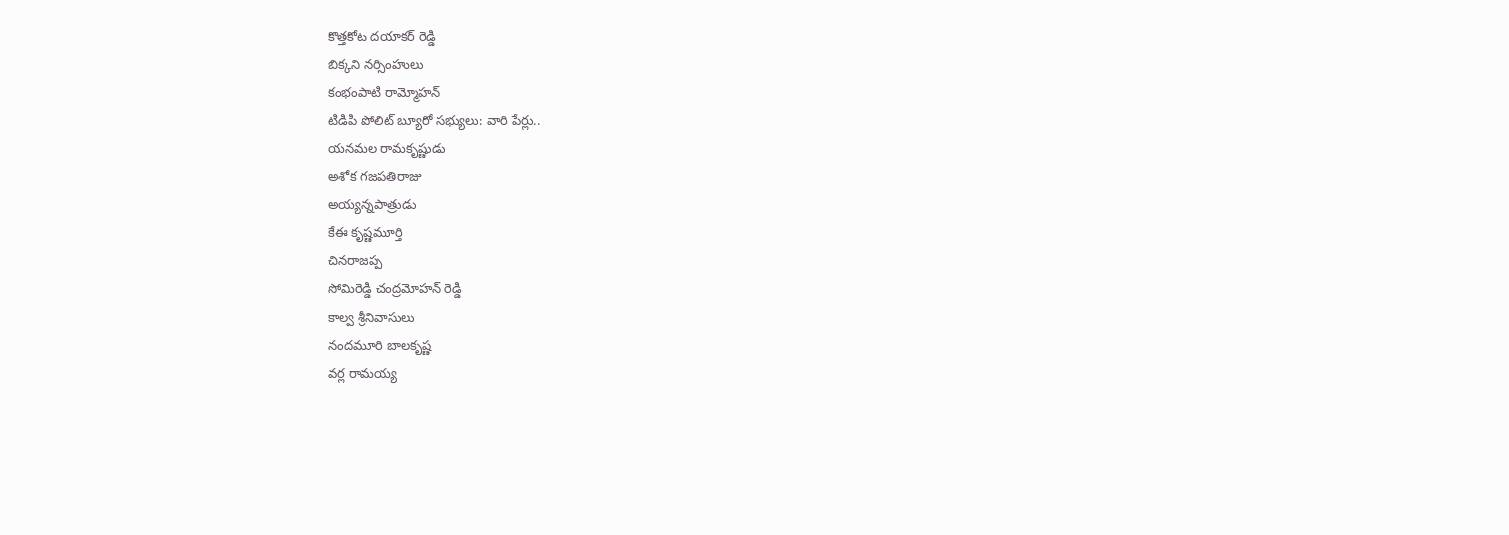కొత్తకోట దయాకర్ రెడ్డి
బిక్కని నర్సింహులు
కంభంపాటి రామ్మోహన్
టిడిపి పోలిట్ బ్యూరో సభ్యులు: వారి పేర్లు..
యనమల రామకృష్ణుడు
అశోక గజపతిరాజు
అయ్యన్నపాత్రుడు
కేఈ కృష్ణమూర్తి
చినరాజప్ప
సోమిరెడ్డి చంద్రమోహన్ రెడ్డి
కాల్వ శ్రీనివాసులు
నందమూరి బాలకృష్ణ
వర్ల రామయ్య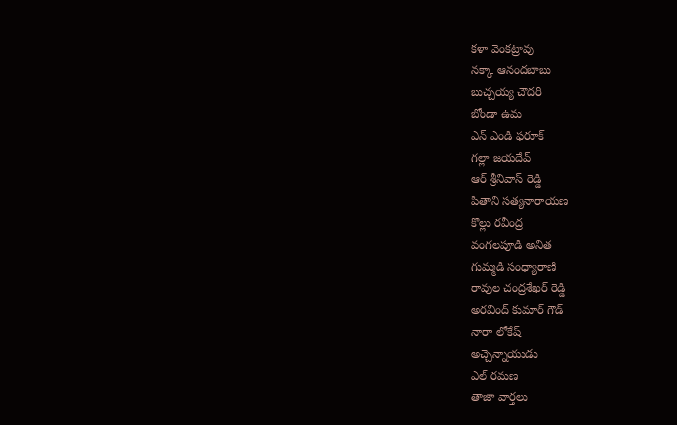కళా వెంకట్రావు
నక్కా ఆనందబాబు
బుచ్చయ్య చౌదరి
బోండా ఉమ
ఎన్ ఎండి ఫరూక్
గల్లా జయదేవ్
ఆర్ శ్రీనివాస్ రెడ్డి
పితాని సత్యనారాయణ
కొల్లు రవీంద్ర
వంగలపూడి అనిత
గుమ్మడి సంధ్యారాణి
రావుల చంద్రశేఖర్ రెడ్డి
అరవింద్ కుమార్ గౌడ్
నారా లోకేష్
అచ్చెన్నాయుడు
ఎల్ రమణ
తాజా వార్తలు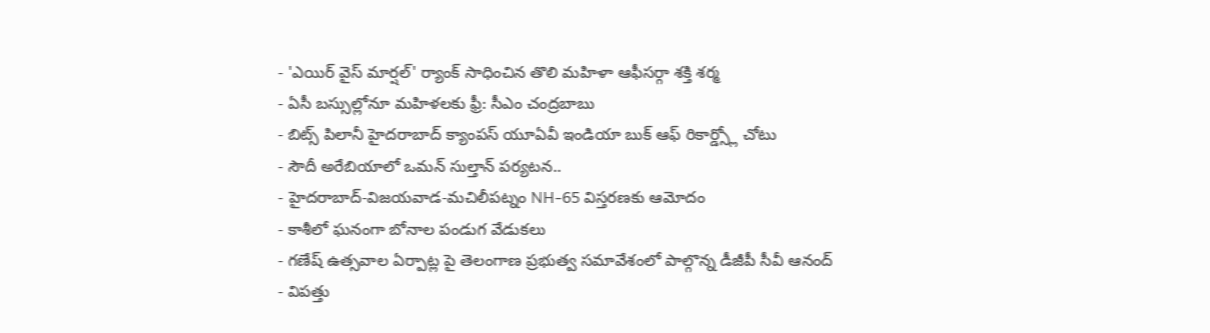- 'ఎయిర్ వైస్ మార్షల్' ర్యాంక్ సాధించిన తొలి మహిళా ఆఫీసర్గా శక్తి శర్మ
- ఏసీ బస్సుల్లోనూ మహిళలకు ఫ్రీ: సీఎం చంద్రబాబు
- బిట్స్ పిలానీ హైదరాబాద్ క్యాంపస్ యూఏవీ ఇండియా బుక్ ఆఫ్ రికార్డ్స్లో చోటు
- సౌదీ అరేబియాలో ఒమన్ సుల్తాన్ పర్యటన..
- హైదరాబాద్-విజయవాడ-మచిలీపట్నం NH-65 విస్తరణకు ఆమోదం
- కాశీలో ఘనంగా బోనాల పండుగ వేడుకలు
- గణేష్ ఉత్సవాల ఏర్పాట్ల పై తెలంగాణ ప్రభుత్వ సమావేశంలో పాల్గొన్న డీజీపీ సీవీ ఆనంద్
- విపత్తు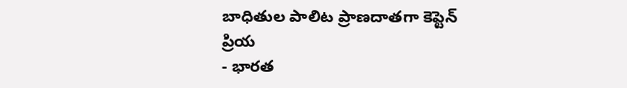బాధితుల పాలిట ప్రాణదాతగా కెప్టెన్ ప్రియ
- భారత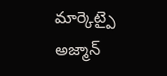మార్కెట్పై అజ్మాన్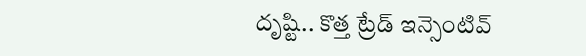దృష్టి.. కొత్త ట్రేడ్ ఇన్సెంటివ్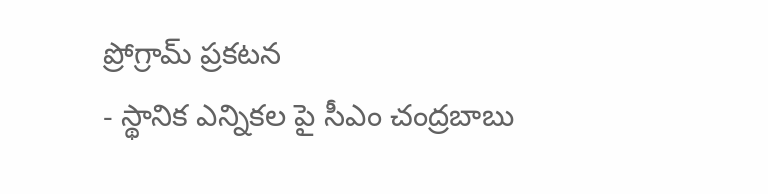ప్రోగ్రామ్ ప్రకటన
- స్థానిక ఎన్నికల పై సీఎం చంద్రబాబు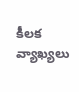కీలక వ్యాఖ్యలు